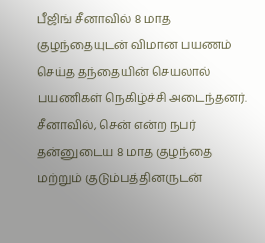பீஜிங் சீனாவில் 8 மாத குழந்தையுடன் விமான பயணம் செய்த தந்தையின் செயலால் பயணிகள் நெகிழ்ச்சி அடைந்தனர். சீனாவில், சென் என்ற நபர் தன்னுடைய 8 மாத குழந்தை மற்றும் குடும்பத்தினருடன்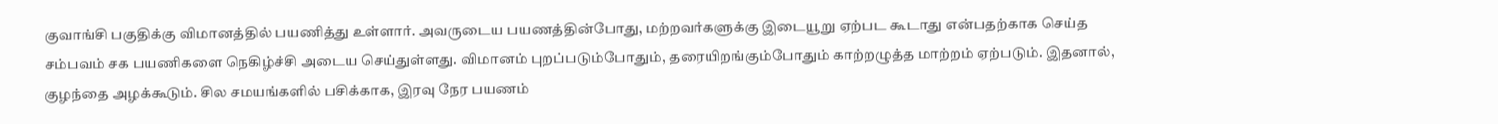குவாங்சி பகுதிக்கு விமானத்தில் பயணித்து உள்ளார். அவருடைய பயணத்தின்போது, மற்றவர்களுக்கு இடையூறு ஏற்பட கூடாது என்பதற்காக செய்த சம்பவம் சக பயணிகளை நெகிழ்ச்சி அடைய செய்துள்ளது. விமானம் புறப்படும்போதும், தரையிறங்கும்போதும் காற்றழுத்த மாற்றம் ஏற்படும். இதனால், குழந்தை அழக்கூடும். சில சமயங்களில் பசிக்காக, இரவு நேர பயணம்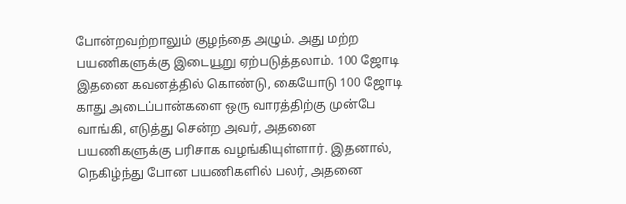போன்றவற்றாலும் குழந்தை அழும். அது மற்ற பயணிகளுக்கு இடையூறு ஏற்படுத்தலாம். 100 ஜோடி இதனை கவனத்தில் கொண்டு, கையோடு 100 ஜோடி காது அடைப்பான்களை ஒரு வாரத்திற்கு முன்பே வாங்கி, எடுத்து சென்ற அவர், அதனை பயணிகளுக்கு பரிசாக வழங்கியுள்ளார். இதனால், நெகிழ்ந்து போன பயணிகளில் பலர், அதனை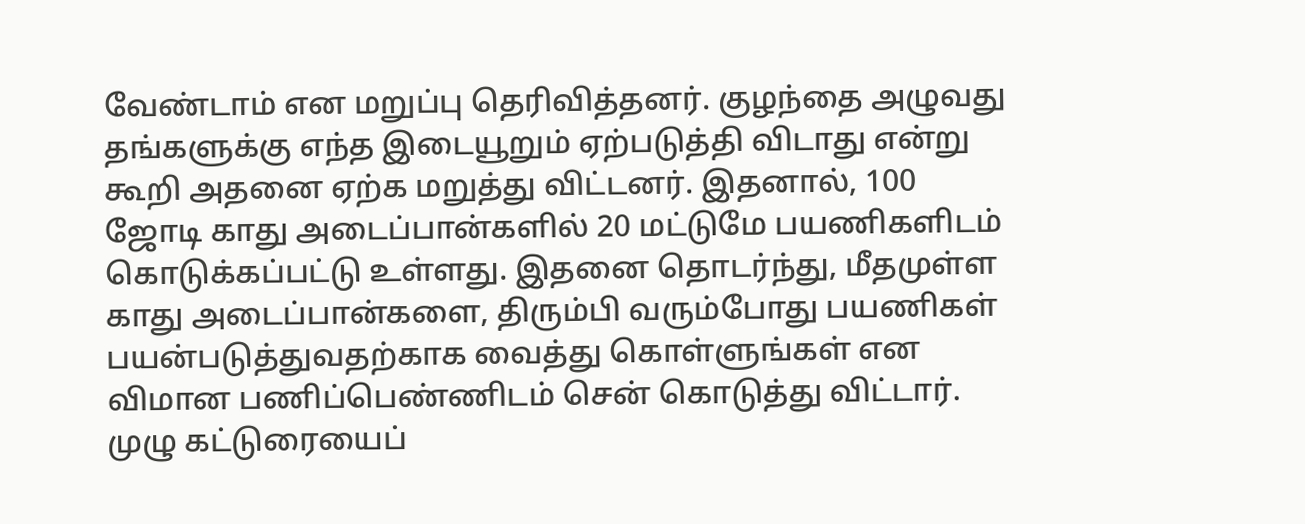வேண்டாம் என மறுப்பு தெரிவித்தனர். குழந்தை அழுவது தங்களுக்கு எந்த இடையூறும் ஏற்படுத்தி விடாது என்று கூறி அதனை ஏற்க மறுத்து விட்டனர். இதனால், 100 ஜோடி காது அடைப்பான்களில் 20 மட்டுமே பயணிகளிடம் கொடுக்கப்பட்டு உள்ளது. இதனை தொடர்ந்து, மீதமுள்ள காது அடைப்பான்களை, திரும்பி வரும்போது பயணிகள் பயன்படுத்துவதற்காக வைத்து கொள்ளுங்கள் என விமான பணிப்பெண்ணிடம் சென் கொடுத்து விட்டார். முழு கட்டுரையைப்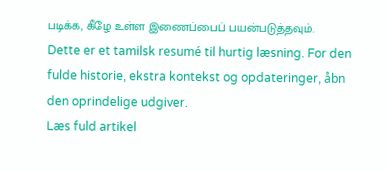படிக்க, கீழே உள்ள இணைப்பைப் பயன்படுத்தவும்.
Dette er et tamilsk resumé til hurtig læsning. For den fulde historie, ekstra kontekst og opdateringer, åbn den oprindelige udgiver.
Læs fuld artikel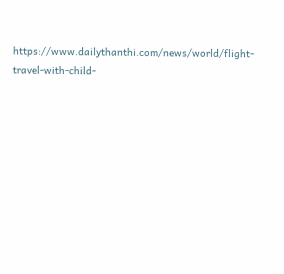https://www.dailythanthi.com/news/world/flight-travel-with-child-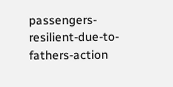passengers-resilient-due-to-fathers-action